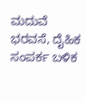ಮದುವೆ ಭರವಸೆ, ದೈಹಿಕ ಸಂಪರ್ಕ ಬಳಿಕ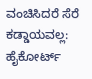ವಂಚಿಸಿದರೆ ಸೆರೆ ಕಡ್ಡಾಯವಲ್ಲ: ಹೈಕೋರ್ಟ್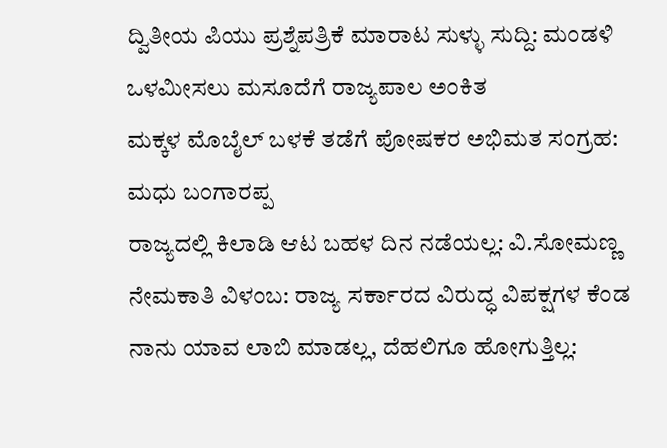ದ್ವಿತೀಯ ಪಿಯು ಪ್ರಶ್ನೆಪತ್ರಿಕೆ ಮಾರಾಟ ಸುಳ್ಳು ಸುದ್ದಿ: ಮಂಡಳಿ
ಒಳಮೀಸಲು ಮಸೂದೆಗೆ ರಾಜ್ಯಪಾಲ ಅಂಕಿತ
ಮಕ್ಕಳ ಮೊಬೈಲ್ ಬಳಕೆ ತಡೆಗೆ ಪೋಷಕರ ಅಭಿಮತ ಸಂಗ್ರಹ: ಮಧು ಬಂಗಾರಪ್ಪ
ರಾಜ್ಯದಲ್ಲಿ ಕಿಲಾಡಿ ಆಟ ಬಹಳ ದಿನ ನಡೆಯಲ್ಲ: ವಿ.ಸೋಮಣ್ಣ
ನೇಮಕಾತಿ ವಿಳಂಬ: ರಾಜ್ಯ ಸರ್ಕಾರದ ವಿರುದ್ಧ ವಿಪಕ್ಷಗಳ ಕೆಂಡ
ನಾನು ಯಾವ ಲಾಬಿ ಮಾಡಲ್ಲ, ದೆಹಲಿಗೂ ಹೋಗುತ್ತಿಲ್ಲ: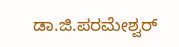ಡಾ.ಜಿ.ಪರಮೇಶ್ವರ್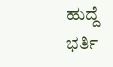ಹುದ್ದೆ ಭರ್ತಿ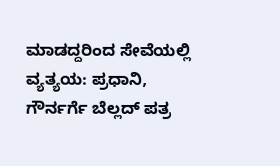ಮಾಡದ್ದರಿಂದ ಸೇವೆಯಲ್ಲಿ ವ್ಯತ್ಯಯ: ಪ್ರಧಾನಿ, ಗೌರ್ನರ್ಗೆ ಬೆಲ್ಲದ್ ಪತ್ರ